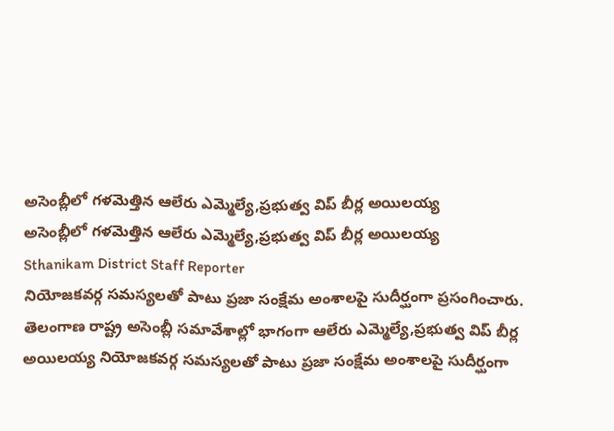అసెంబ్లీలో గళమెత్తిన ఆలేరు ఎమ్మెల్యే,ప్రభుత్వ విప్ బీర్ల అయిలయ్య
అసెంబ్లీలో గళమెత్తిన ఆలేరు ఎమ్మెల్యే,ప్రభుత్వ విప్ బీర్ల అయిలయ్య
Sthanikam District Staff Reporter
నియోజకవర్గ సమస్యలతో పాటు ప్రజా సంక్షేమ అంశాలపై సుదీర్ఘంగా ప్రసంగించారు.
తెలంగాణ రాష్ట్ర అసెంబ్లీ సమావేశాల్లో భాగంగా ఆలేరు ఎమ్మెల్యే,ప్రభుత్వ విప్ బీర్ల అయిలయ్య నియోజకవర్గ సమస్యలతో పాటు ప్రజా సంక్షేమ అంశాలపై సుదీర్ఘంగా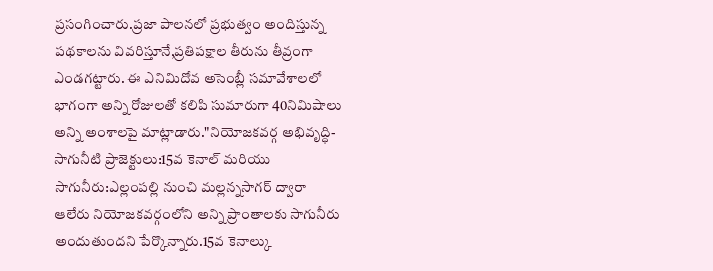ప్రసంగించారు.ప్రజా పాలనలో ప్రభుత్వం అందిస్తున్న పథకాలను వివరిస్తూనే,ప్రతిపక్షాల తీరును తీవ్రంగా ఎండగట్టారు. ఈ ఎనిమిదోవ అసెంబ్లీ సమావేశాలలో భాగంగా అన్ని రోజులతో కలిపి సుమారుగా 40నిమిషాలు అన్ని అంశాలపై మాట్లాడారు."నియోజకవర్గ అభివృద్ధి-సాగునీటి ప్రాజెక్టులు:15వ కెనాల్ మరియు సాగునీరు:ఎల్లంపల్లి నుంచి మల్లన్నసాగర్ ద్వారా ఆలేరు నియోజకవర్గంలోని అన్ని ప్రాంతాలకు సాగునీరు అందుతుందని పేర్కొన్నారు.15వ కెనాల్కు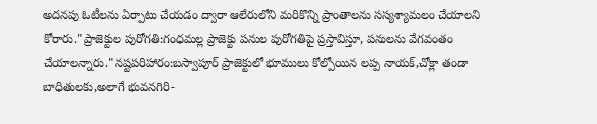అదనపు ఓటీలను ఏర్పాటు చేయడం ద్వారా ఆలేరులోని మరికొన్ని ప్రాంతాలను సస్యశ్యామలం చేయాలని కోరారు."ప్రాజెక్టుల పురోగతి:గంధమల్ల ప్రాజెక్టు పనుల పురోగతిపై ప్రస్తావిస్తూ, పనులను వేగవంతం చేయాలన్నారు."నష్టపరిహారం:బస్వాపూర్ ప్రాజెక్టులో భూములు కోల్పోయిన లప్ప నాయక్,చోక్లా తండా బాధితులకు,అలాగే భువనగిరి-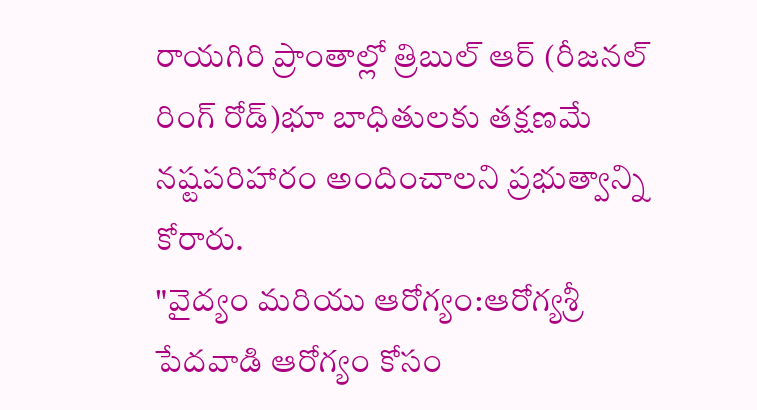రాయగిరి ప్రాంతాల్లో త్రిబుల్ ఆర్ (రీజనల్ రింగ్ రోడ్)భూ బాధితులకు తక్షణమే నష్టపరిహారం అందించాలని ప్రభుత్వాన్ని కోరారు.
"వైద్యం మరియు ఆరోగ్యం:ఆరోగ్యశ్రీ పేదవాడి ఆరోగ్యం కోసం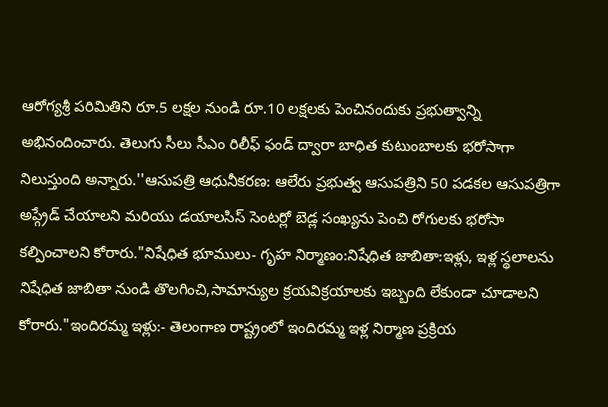ఆరోగ్యశ్రీ పరిమితిని రూ.5 లక్షల నుండి రూ.10 లక్షలకు పెంచినందుకు ప్రభుత్వాన్ని అభినందించారు. తెలుగు సీలు సీఎం రిలీఫ్ ఫండ్ ద్వారా బాధిత కుటుంబాలకు భరోసాగా నిలుస్తుంది అన్నారు.''ఆసుపత్రి ఆధునీకరణ: ఆలేరు ప్రభుత్వ ఆసుపత్రిని 50 పడకల ఆసుపత్రిగా అప్గ్రేడ్ చేయాలని మరియు డయాలసిస్ సెంటర్లో బెడ్ల సంఖ్యను పెంచి రోగులకు భరోసా కల్పించాలని కోరారు."నిషేధిత భూములు- గృహ నిర్మాణం:నిషేధిత జాబితా:ఇళ్లు, ఇళ్ల స్థలాలను నిషేధిత జాబితా నుండి తొలగించి,సామాన్యుల క్రయవిక్రయాలకు ఇబ్బంది లేకుండా చూడాలని కోరారు."ఇందిరమ్మ ఇళ్లు:- తెలంగాణ రాష్ట్రంలో ఇందిరమ్మ ఇళ్ల నిర్మాణ ప్రక్రియ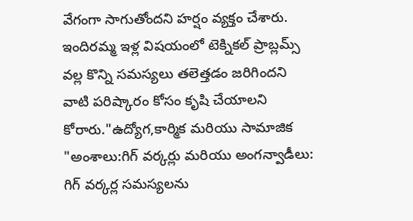వేగంగా సాగుతోందని హర్షం వ్యక్తం చేశారు. ఇందిరమ్మ ఇళ్ల విషయంలో టెక్నికల్ ప్రాబ్లమ్స్ వల్ల కొన్ని సమస్యలు తలెత్తడం జరిగిందని వాటి పరిష్కారం కోసం కృషి చేయాలని కోరారు."ఉద్యోగ,కార్మిక మరియు సామాజిక "అంశాలు:గిగ్ వర్కర్లు మరియు అంగన్వాడీలు: గిగ్ వర్కర్ల సమస్యలను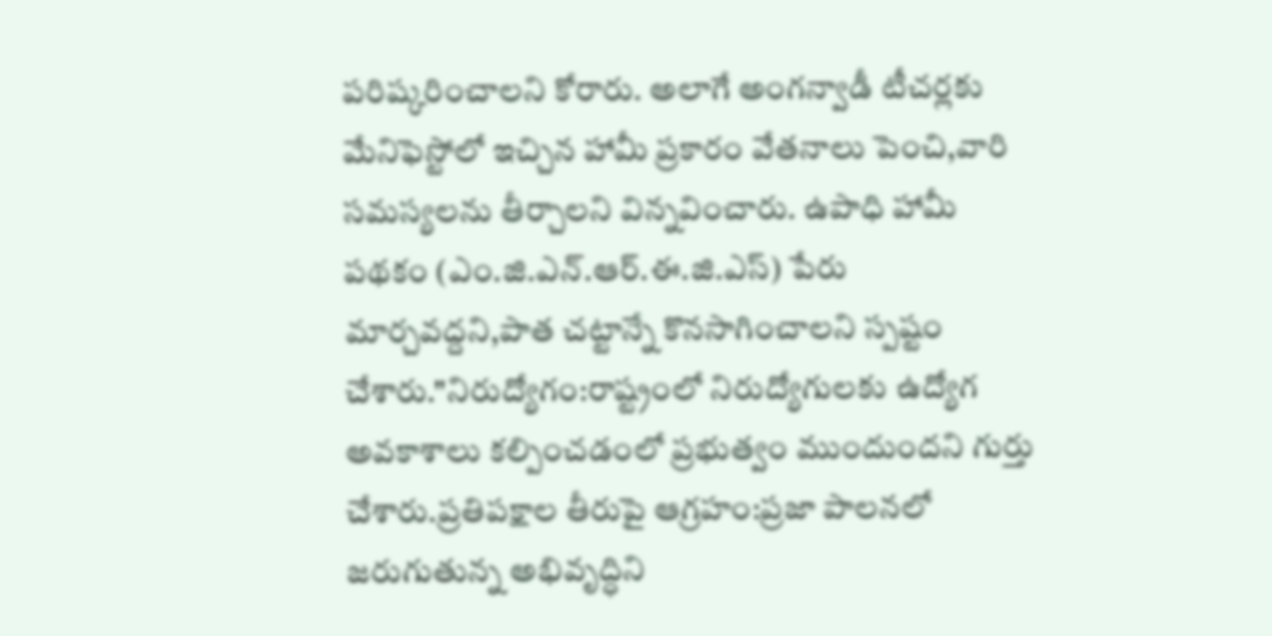పరిష్కరించాలని కోరారు. అలాగే అంగన్వాడీ టీచర్లకు మేనిఫెస్టోలో ఇచ్చిన హామీ ప్రకారం వేతనాలు పెంచి,వారి సమస్యలను తీర్చాలని విన్నవించారు. ఉపాధి హామీ పథకం (ఎం.జి.ఎన్.ఆర్.ఈ.జి.ఎస్) పేరు మార్చవద్దని,పాత చట్టాన్నే కొనసాగించాలని స్పష్టం చేశారు."నిరుద్యోగం:రాష్ట్రంలో నిరుద్యోగులకు ఉద్యోగ అవకాశాలు కల్పించడంలో ప్రభుత్వం ముందుందని గుర్తు చేశారు.ప్రతిపక్షాల తీరుపై ఆగ్రహం:ప్రజా పాలనలో జరుగుతున్న అభివృద్ధిని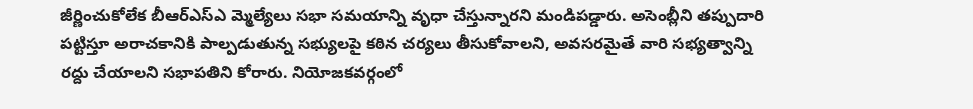జీర్ణించుకోలేక బీఆర్ఎస్ఎ మ్మెల్యేలు సభా సమయాన్ని వృధా చేస్తున్నారని మండిపడ్డారు. అసెంబ్లీని తప్పుదారి పట్టిస్తూ అరాచకానికి పాల్పడుతున్న సభ్యులపై కఠిన చర్యలు తీసుకోవాలని, అవసరమైతే వారి సభ్యత్వాన్ని రద్దు చేయాలని సభాపతిని కోరారు. నియోజకవర్గంలో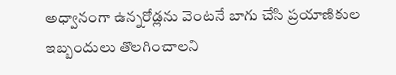అధ్వానంగా ఉన్నరోడ్లను వెంటనే బాగు చేసి ప్రయాణికుల ఇబ్బందులు తొలగించాలని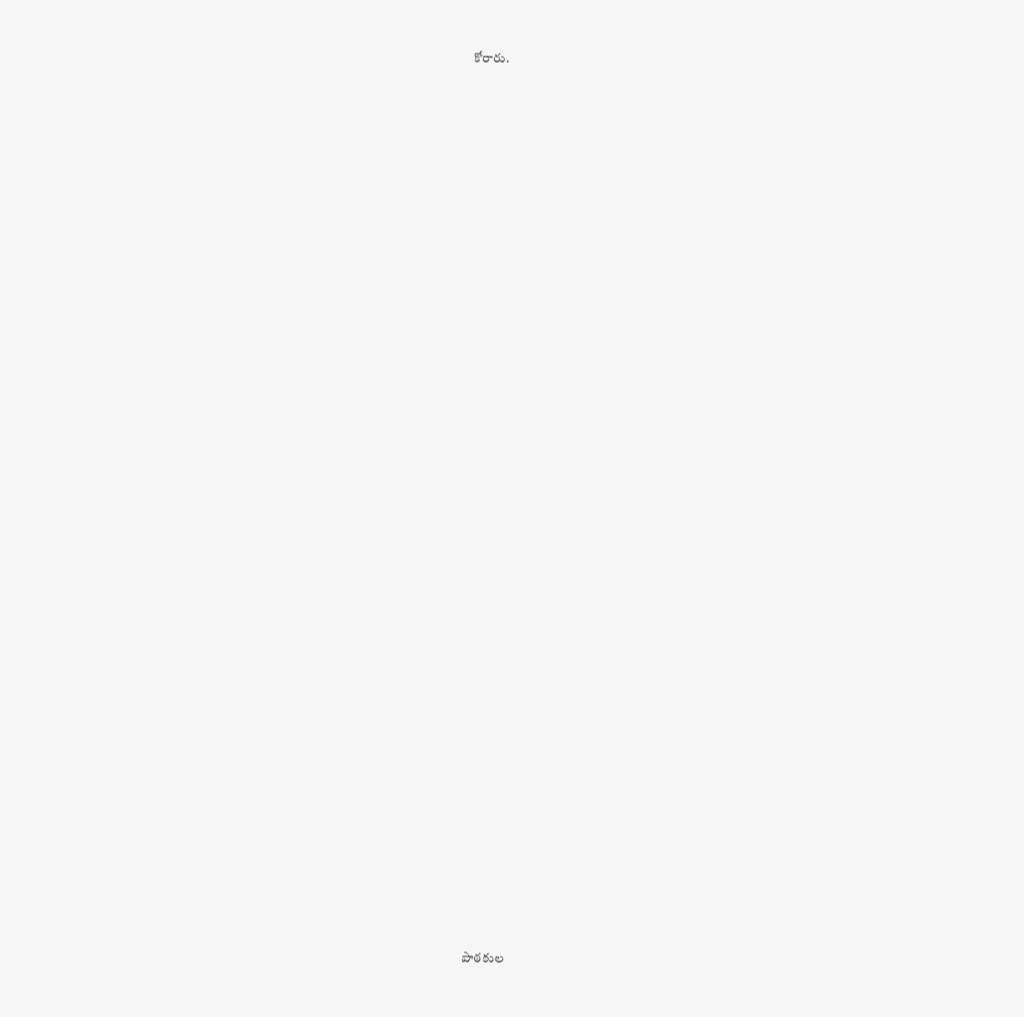కోరారు.

















































పాఠకుల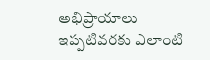అభిప్రాయాలు
ఇప్పటివరకు ఎలాంటి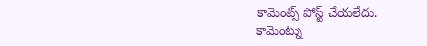కామెంట్స్ పోస్ట్ చేయలేదు.
కామెంట్ను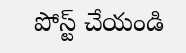పోస్ట్ చేయండి